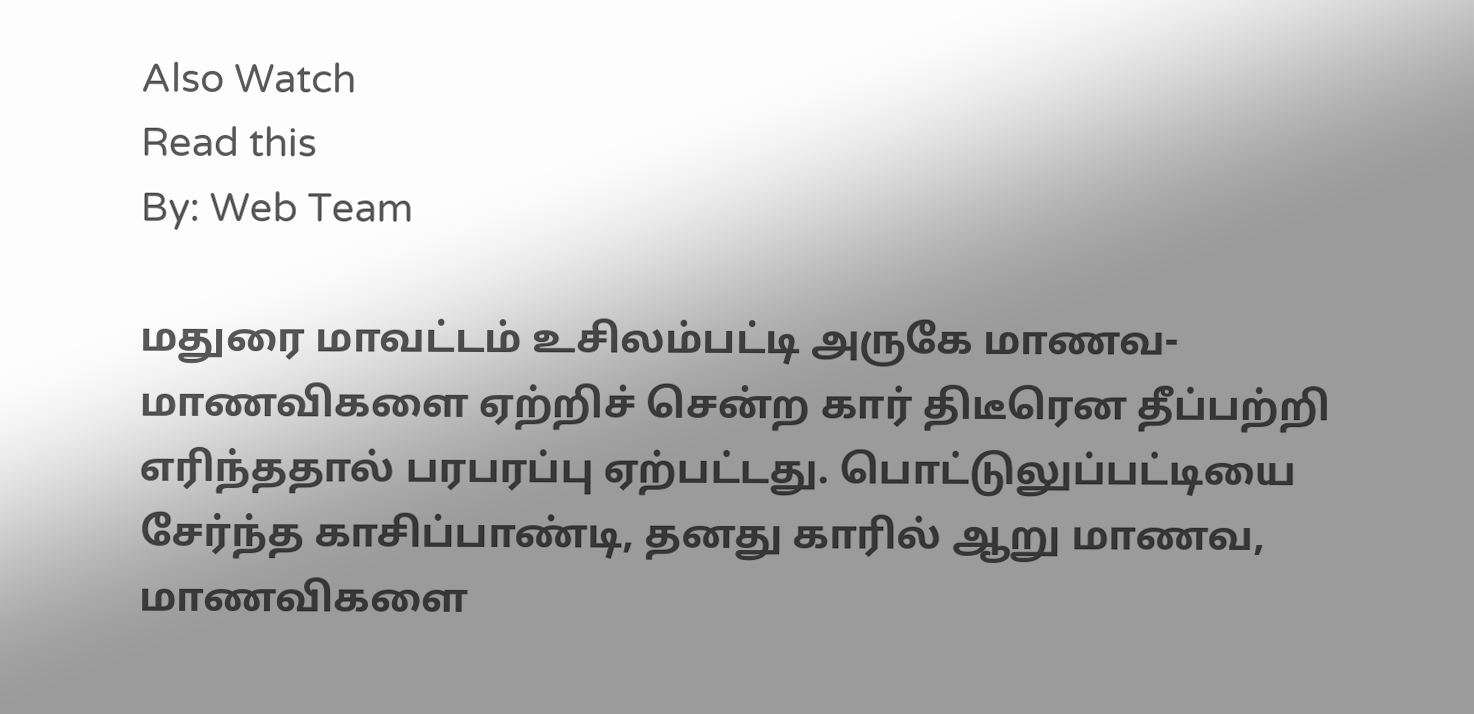Also Watch
Read this
By: Web Team

மதுரை மாவட்டம் உசிலம்பட்டி அருகே மாணவ-மாணவிகளை ஏற்றிச் சென்ற கார் திடீரென தீப்பற்றி எரிந்ததால் பரபரப்பு ஏற்பட்டது. பொட்டுலுப்பட்டியை சேர்ந்த காசிப்பாண்டி, தனது காரில் ஆறு மாணவ, மாணவிகளை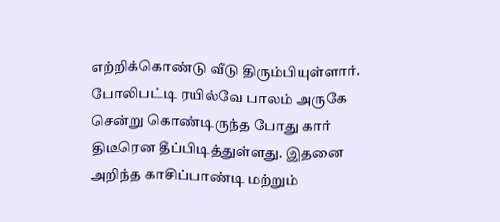எற்றிக்கொண்டு வீடு திரும்பியுள்ளார்.
போலிபட்டி ரயில்வே பாலம் அருகே சென்று கொண்டிருந்த போது கார் திடீரென தீப்பிடித்துள்ளது. இதனை அறிந்த காசிப்பாண்டி மற்றும்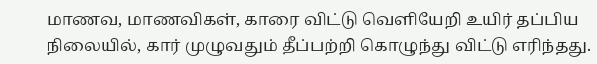மாணவ, மாணவிகள், காரை விட்டு வெளியேறி உயிர் தப்பிய நிலையில், கார் முழுவதும் தீப்பற்றி கொழுந்து விட்டு எரிந்தது.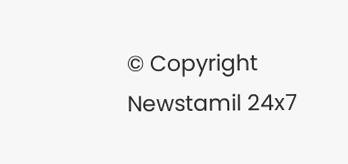© Copyright Newstamil 24x7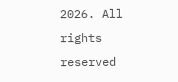2026. All rights reserved